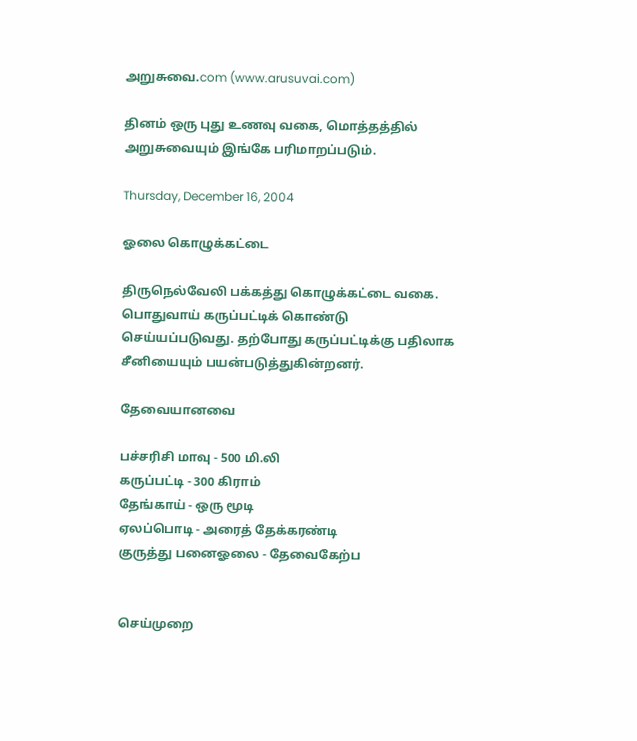அறுசுவை.com (www.arusuvai.com)

தினம் ஒரு புது உணவு வகை, மொத்தத்தில் அறுசுவையும் இங்கே பரிமாறப்படும்.

Thursday, December 16, 2004

ஓலை கொழுக்கட்டை

திருநெல்வேலி பக்கத்து கொழுக்கட்டை வகை. பொதுவாய் கருப்பட்டிக் கொண்டு செய்யப்படுவது. தற்போது கருப்பட்டிக்கு பதிலாக சீனியையும் பயன்படுத்துகின்றனர்.

தேவையானவை

பச்சரிசி மாவு - 500 மி.லி
கருப்பட்டி - 300 கிராம்
தேங்காய் - ஒரு மூடி
ஏலப்பொடி - அரைத் தேக்கரண்டி
குருத்து பனைஓலை - தேவைகேற்ப


செய்முறை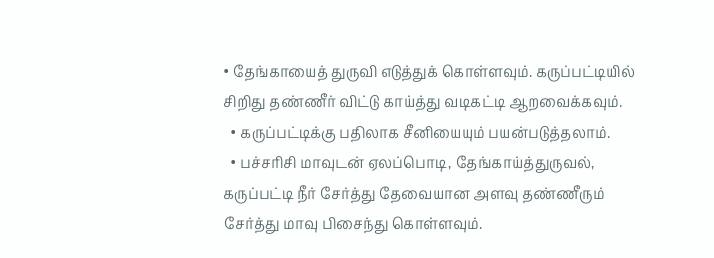• தேங்காயைத் துருவி எடுத்துக் கொள்ளவும். கருப்பட்டியில் சிறிது தண்ணீர் விட்டு காய்த்து வடிகட்டி ஆறவைக்கவும்.
  • கருப்பட்டிக்கு பதிலாக சீனியையும் பயன்படுத்தலாம்.
  • பச்சரிசி மாவுடன் ஏலப்பொடி, தேங்காய்த்துருவல், கருப்பட்டி நீர் சேர்த்து தேவையான அளவு தண்ணீரும் சேர்த்து மாவு பிசைந்து கொள்ளவும்.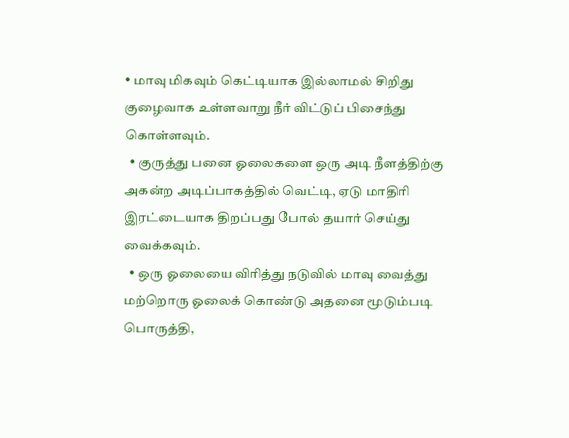• மாவு மிகவும் கெட்டியாக இல்லாமல் சிறிது குழைவாக உள்ளவாறு நீர் விட்டுப் பிசைந்து கொள்ளவும்.
  • குருத்து பனை ஓலைகளை ஒரு அடி நீளத்திற்கு அகன்ற அடிப்பாகத்தில் வெட்டி, ஏடு மாதிரி இரட்டையாக திறப்பது போல் தயார் செய்து வைக்கவும்.
  • ஒரு ஓலையை விரித்து நடுவில் மாவு வைத்து மற்றொரு ஓலைக் கொண்டு அதனை மூடும்படி பொருத்தி,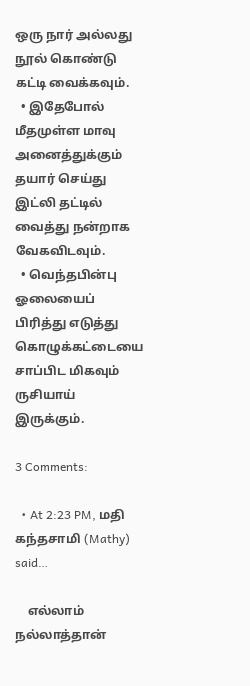ஒரு நார் அல்லது நூல் கொண்டு கட்டி வைக்கவும்.
  • இதேபோல் மீதமுள்ள மாவு அனைத்துக்கும் தயார் செய்து இட்லி தட்டில் வைத்து நன்றாக வேகவிடவும்.
  • வெந்தபின்பு ஓலையைப் பிரித்து எடுத்து கொழுக்கட்டையை சாப்பிட மிகவும் ருசியாய் இருக்கும்.

3 Comments:

  • At 2:23 PM, மதி கந்தசாமி (Mathy) said…

    எல்லாம் நல்லாத்தான்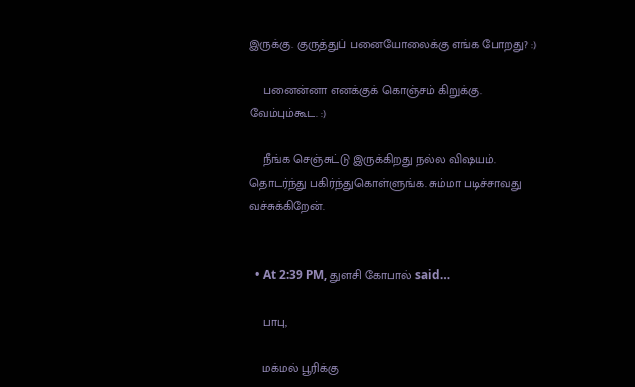இருக்கு. குருத்துப் பனையோலைக்கு எங்க போறது? :)

    பனைன்னா எனக்குக் கொஞ்சம் கிறுக்கு. வேம்பும்கூட. :)

    நீங்க செஞ்சுட்டு இருக்கிறது நல்ல விஷயம். தொடர்ந்து பகிர்ந்துகொள்ளுங்க. சும்மா படிச்சாவது வச்சுக்கிறேன்.


  • At 2:39 PM, துளசி கோபால் said…

    பாபு,

    மக்மல் பூரிக்கு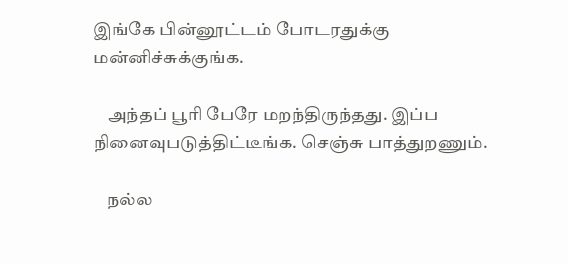இங்கே பின்னூட்டம் போடரதுக்கு மன்னிச்சுக்குங்க.

    அந்தப் பூரி பேரே மறந்திருந்தது. இப்ப நினைவுபடுத்திட்டீங்க. செஞ்சு பாத்துறணும்.

    நல்ல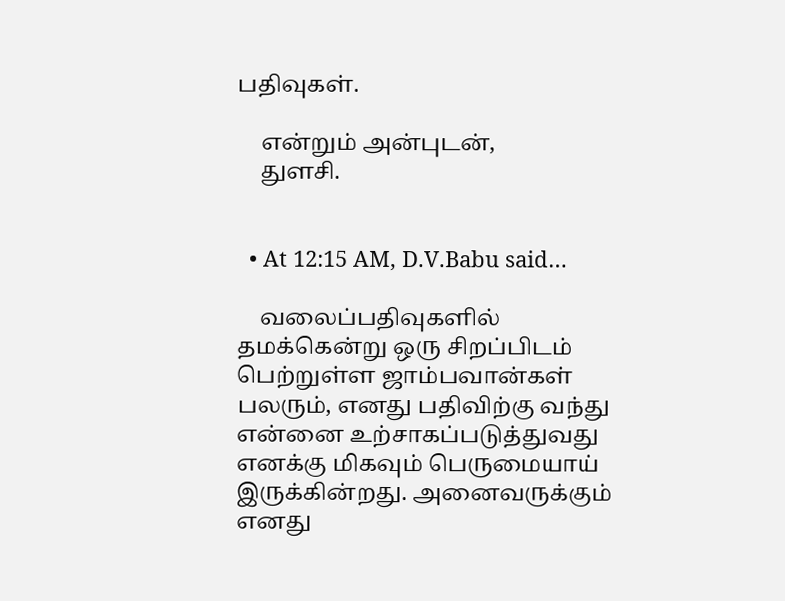பதிவுகள்.

    என்றும் அன்புடன்,
    துளசி.


  • At 12:15 AM, D.V.Babu said…

    வலைப்பதிவுகளில் தமக்கென்று ஒரு சிறப்பிடம் பெற்றுள்ள ஜாம்பவான்கள் பலரும், எனது பதிவிற்கு வந்து என்னை உற்சாகப்படுத்துவது எனக்கு மிகவும் பெருமையாய் இருக்கின்றது. அனைவருக்கும் எனது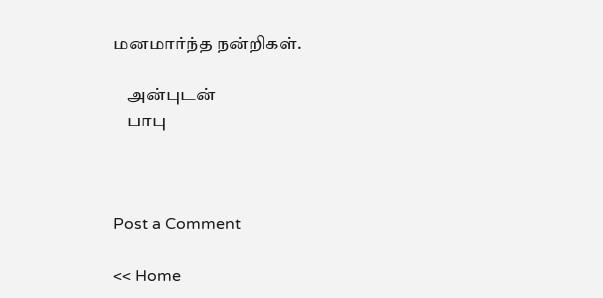மனமார்ந்த நன்றிகள்.

    அன்புடன்
    பாபு



Post a Comment

<< Home